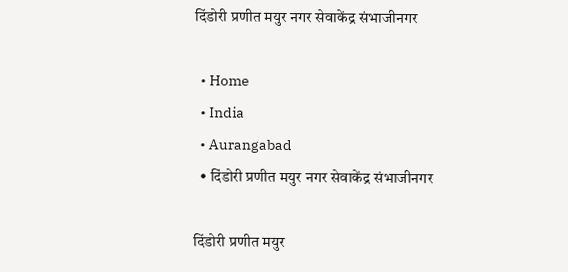दिंडोरी प्रणीत मयुर नगर सेवाकेंद्र संभाजीनगर

  • Home
  • India
  • Aurangabad
  • दिंडोरी प्रणीत मयुर नगर सेवाकेंद्र संभाजीनगर

दिंडोरी प्रणीत मयुर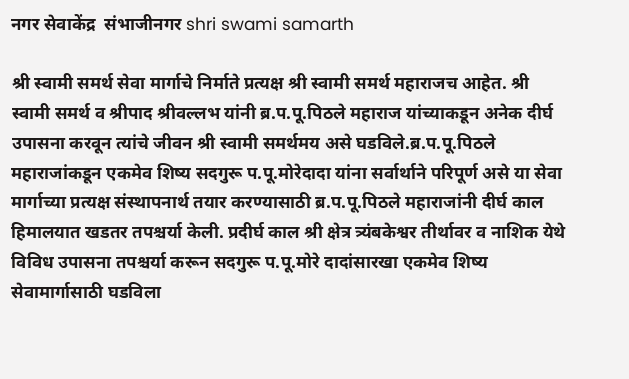नगर सेवाकेंद्र  संभाजीनगर shri swami samarth

श्री स्वामी समर्थ सेवा मार्गाचे निर्माते प्रत्यक्ष श्री स्वामी समर्थ महाराजच आहेत. श्री स्वामी समर्थ व श्रीपाद श्रीवल्लभ यांनी ब्र.प.पू.पिठले महाराज यांच्याकडून अनेक दीर्घ उपासना करवून त्यांचे जीवन श्री स्वामी समर्थमय असे घडविले.ब्र.प.पू.पिठले महाराजांकडून एकमेव शिष्य सदगुरू प.पू.मोरेदादा यांना सर्वार्थाने परिपूर्ण असे या सेवा मार्गाच्या प्रत्यक्ष संस्थापनार्थ तयार करण्यासाठी ब्र.प.पू.पिठले महाराजांनी दीर्घ काल हिमालयात खडतर तपश्चर्या केली. प्रदीर्घ काल श्री क्षेत्र त्र्यंबकेश्वर तीर्थावर व नाशिक येथे विविध उपासना तपश्चर्या करून सदगुरू प.पू.मोरे दादांसारखा एकमेव शिष्य सेवामार्गासाठी घडविला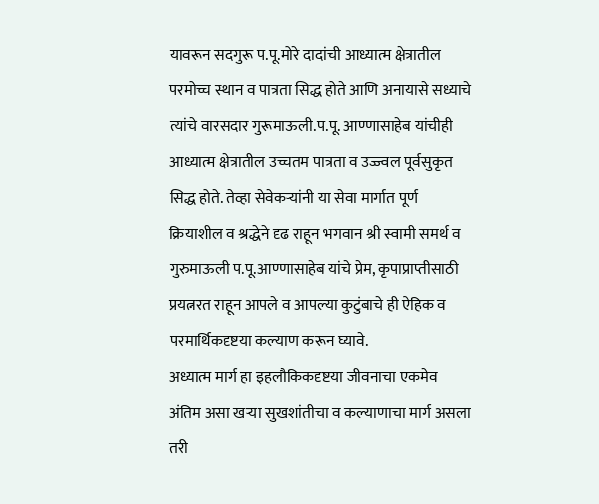यावरून सदगुरू प.पू.मोरे दादांची आध्यात्म क्षेत्रातील परमोच्च स्थान व पात्रता सिद्ध होते आणि अनायासे सध्याचे त्यांचे वारसदार गुरूमाऊली.प.पू. आण्णासाहेब यांचीही आध्यात्म क्षेत्रातील उच्चतम पात्रता व उज्ज्वल पूर्वसुकृत सिद्ध होते. तेव्हा सेवेकर्‍यांनी या सेवा मार्गात पूर्ण क्रियाशील व श्रद्धेने दृढ राहून भगवान श्री स्वामी समर्थ व गुरुमाऊली प.पू.आण्णासाहेब यांचे प्रेम, कृपाप्राप्तीसाठी प्रयत्नरत राहून आपले व आपल्या कुटुंबाचे ही ऐहिक व परमार्थिकदृष्टया कल्याण करून घ्यावे.
अध्यात्म मार्ग हा इहलौकिकदृष्टया जीवनाचा एकमेव अंतिम असा खर्‍या सुखशांतीचा व कल्याणाचा मार्ग असला तरी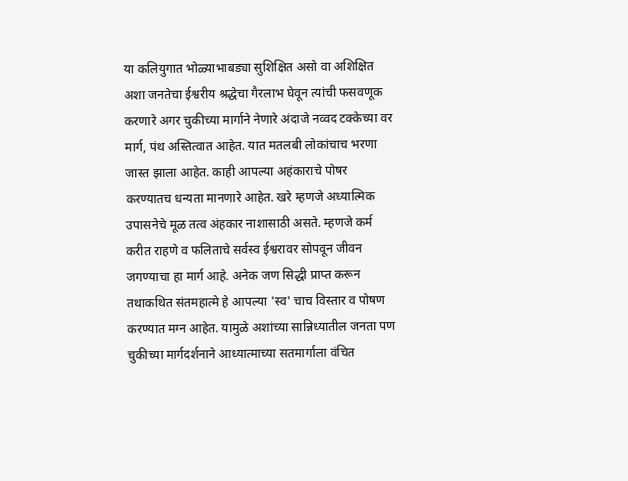या कलियुगात भोळ्याभाबड्या सुशिक्षित असो वा अशिक्षित अशा जनतेचा ईश्वरीय श्रद्धेचा गैरलाभ घेवून त्यांची फसवणूक करणारे अगर चुकीच्या मार्गाने नेणारे अंदाजे नव्वद टक्केच्या वर मार्ग, पंथ अस्तित्वात आहेत. यात मतलबी लोकांचाच भरणा जास्त झाला आहेत. काही आपल्या अहंकाराचे पोषर करण्यातच धन्यता मानणारे आहेत. खरे म्हणजे अध्यात्मिक उपासनेचे मूळ तत्व अंहकार नाशासाठी असते. म्हणजे कर्म करीत राहणे व फलिताचे सर्वस्व ईश्वरावर सोपवून जीवन जगण्याचा हा मार्ग आहे. अनेक जण सिद्धी प्राप्त करून तथाकथित संतमहात्मे हे आपल्या 'स्व' चाच विस्तार व पोषण करण्यात मग्न आहेत. यामुळे अशांच्या सान्निध्यातील जनता पण चुकीच्या मार्गदर्शनाने आध्यात्माच्या सतमार्गाला वंचित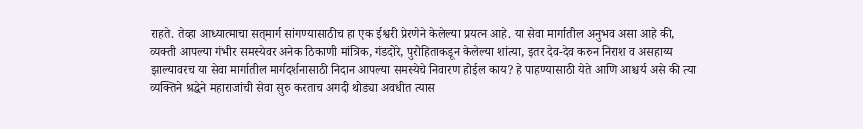राहते. तेव्हा आध्यात्माचा सत्‌मार्ग सांगण्यासाठीच हा एक ईश्वरी प्रेरणेने केलेल्या प्रयत्न आहे. या सेवा मार्गातील अनुभव असा आहे की, व्यक्ती आपल्या गंभीर समस्येवर अनेक ठिकाणी मांत्रिक, गंडदोरे, पुरोहिताकडून केलेल्या शांत्या, इतर देव-देव करुन निराश व असहाय्य झाल्यावरच या सेवा मार्गातील मार्गदर्शनासाठी निदान आपल्या समस्येचे निवारण होईल काय? हे पाहण्यासाठी येते आणि आश्चर्य असे की त्या व्यक्तिने श्रद्धेने महाराजांची सेवा सुरु करताच अगदी थोड्या अवधीत त्यास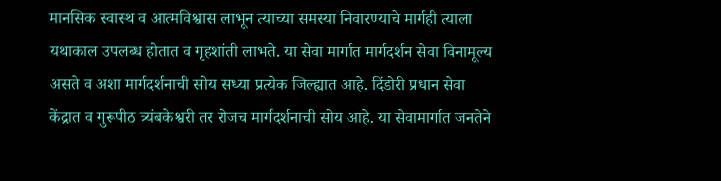मानसिक स्वास्थ व आत्मविश्वास लाभून त्याच्या समस्या निवारण्याचे मार्गही त्याला यथाकाल उपलब्ध होतात व गृहशांती लाभते. या सेवा मार्गात मार्गदर्शन सेवा विनामूल्य असते व अशा मार्गदर्शनाची सोय सध्या प्रत्येक जिल्ह्यात आहे. दिंडोरी प्रधान सेवा केंद्रात व गुरूपीठ त्र्यंबकेश्वरी तर रोजच मार्गदर्शनाची सोय आहे. या सेवामार्गात जनतेने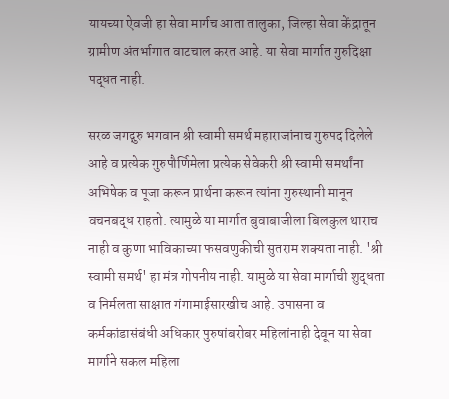यायच्या ऐवजी हा सेवा मार्गच आता तालुका, जिल्हा सेवा केंद्रातून ग्रामीण अंतर्भागात वाटचाल करत आहे. या सेवा मार्गात गुरुदिक्षा पद्धत नाही.

सरळ जगद्गुरु भगवान श्री स्वामी समर्थ महाराजांनाच गुरुपद दिलेले आहे व प्रत्येक गुरुपौर्णिमेला प्रत्येक सेवेकरी श्री स्वामी समर्थांना अभिषेक व पूजा करून प्रार्थना करून त्यांना गुरुस्थानी मानून वचनबद्ध राहतो. त्यामुळे या मार्गात बुवाबाजीला बिलकुल थाराच नाही व कुणा भाविकाच्या फसवणुकीची सुतराम शक्यता नाही. 'श्री स्वामी समर्थ' हा मंत्र गोपनीय नाही. यामुळे या सेवा मार्गाची शुद्धता व निर्मलता साक्षात गंगामाईसारखीच आहे. उपासना व कर्मकांडासंबंधी अधिकार पुरुषांबरोबर महिलांनाही देवून या सेवा मार्गाने सकल महिला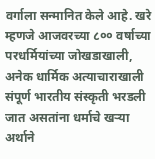वर्गाला सन्मानित केले आहे. खरे म्हणजे आजवरच्या ८०० वर्षाच्या परधर्मियांच्या जोखडाखाली, अनेक धार्मिक अत्याचाराखाली संपूर्ण भारतीय संस्कृती भरडली जात असतांना धर्माचे खर्‍या अर्थाने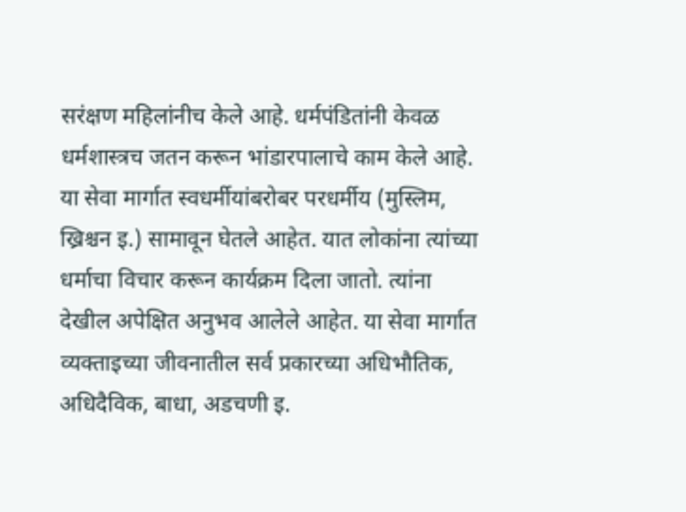सरंक्षण महिलांनीच केले आहे. धर्मपंडितांनी केवळ धर्मशास्त्रच जतन करून भांडारपालाचे काम केले आहे. या सेवा मार्गात स्वधर्मीयांबरोबर परधर्मीय (मुस्लिम, ख्रिश्चन इ.) सामावून घेतले आहेत. यात लोकांना त्यांच्या धर्माचा विचार करून कार्यक्रम दिला जातो. त्यांना देखील अपेक्षित अनुभव आलेले आहेत. या सेवा मार्गात व्यक्ताइच्या जीवनातील सर्व प्रकारच्या अधिभौतिक, अधिदैविक, बाधा, अडचणी इ.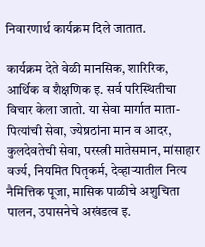निवारणार्थ कार्यक्रम दिले जातात.

कार्यक्रम देते वेळी मानसिक, शारिरिक, आर्थिक व शैक्षणिक इ. सर्व परिस्थितीचा विचार केला जातो. या सेवा मार्गात माता-पित्यांची सेवा, ज्येष्रठांना मान व आदर, कुलदेवतेची सेवा, परस्त्री मातेसमान, मांसाहार वर्ज्य, नियमित पितृकर्म, देव्हार्‍यातील नित्य नैमित्तिक पूजा, मासिक पाळीचे अशुचिता पालन, उपासनेचे अखंडत्व इ.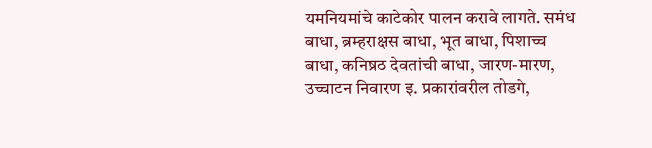यमनियमांचे काटेकोर पालन करावे लागते. समंध बाधा, ब्रम्हराक्षस बाधा, भूत बाधा, पिशाच्च बाधा, कनिष्रठ देवतांची बाधा, जारण-मारण, उच्चाटन निवारण इ. प्रकारांवरील तोडगे,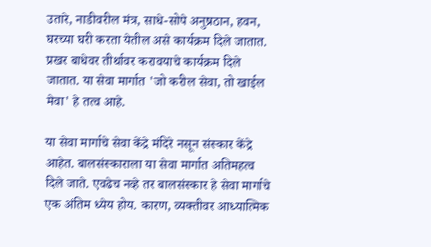उतारे, नाडीवरील मंत्र, साधे-सोपे अनुष्रठान, हवन, घरच्या घरी करता येतील असे कार्यक्रम दिले जातात. प्रखर बाधेवर तीर्थावर करावयाचे कार्यक्रम दिले जातात. या सेवा मार्गात 'जो करील सेवा, तो खाईल मेवा' हे तत्व आहे.

या सेवा मार्गाचे सेवा केंद्रे मंदिरे नसून संस्कार केंद्रे आहेत. बालसंस्काराला या सेवा मार्गात अतिमहत्व दिले जाते. एवढेच नव्हे तर बालसंस्कार हे सेवा मार्गाचे एक अंतिम ध्येय होय. कारण, व्यक्तीवर आध्यात्मिक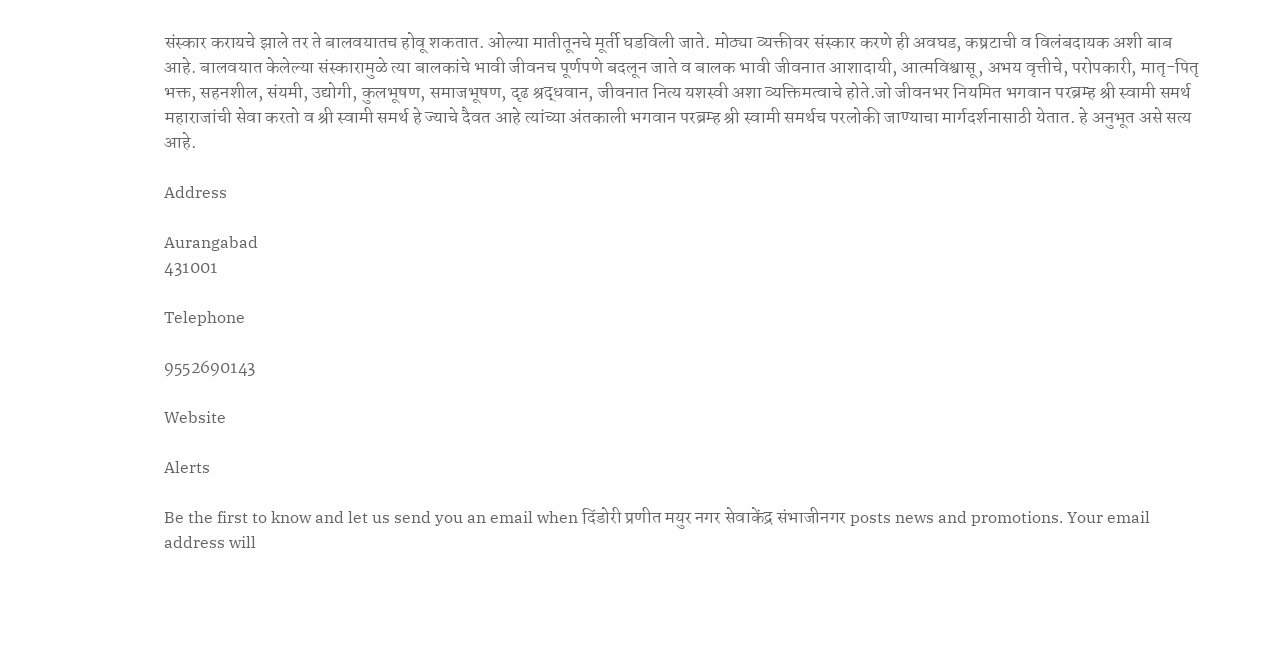संस्कार करायचे झाले तर ते बालवयातच होवू शकतात. ओल्या मातीतूनचे मूर्ती घडविली जाते. मोठ्या व्यक्तीवर संस्कार करणे ही अवघड, कष्रटाची व विलंबदायक अशी बाब आहे. बालवयात केलेल्या संस्कारामुळे त्या बालकांचे भावी जीवनच पूर्णपणे बदलून जाते व बालक भावी जीवनात आशादायी, आत्मविश्वासू, अभय वृत्तीचे, परोपकारी, मातृ-पितृ भक्त, सहनशील, संयमी, उद्योगी, कुलभूषण, समाजभूषण, दृढ श्रद्धवान, जीवनात नित्य यशस्वी अशा व्यक्तिमत्वाचे होते.जो जीवनभर नियमित भगवान परब्रम्ह श्री स्वामी समर्थ महाराजांची सेवा करतो व श्री स्वामी समर्थ हे ज्याचे दैवत आहे त्यांच्या अंतकाली भगवान परब्रम्ह श्री स्वामी समर्थच परलोकी जाण्याचा मार्गदर्शनासाठी येतात. हे अनुभूत असे सत्य आहे.

Address

Aurangabad
431001

Telephone

9552690143

Website

Alerts

Be the first to know and let us send you an email when दिंडोरी प्रणीत मयुर नगर सेवाकेंद्र संभाजीनगर posts news and promotions. Your email address will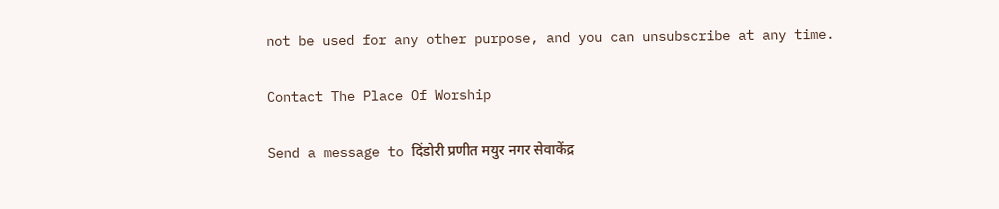not be used for any other purpose, and you can unsubscribe at any time.

Contact The Place Of Worship

Send a message to दिंडोरी प्रणीत मयुर नगर सेवाकेंद्र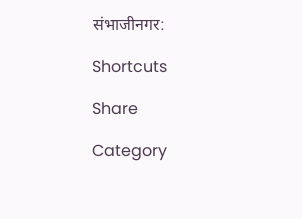संभाजीनगर:

Shortcuts

Share

Category